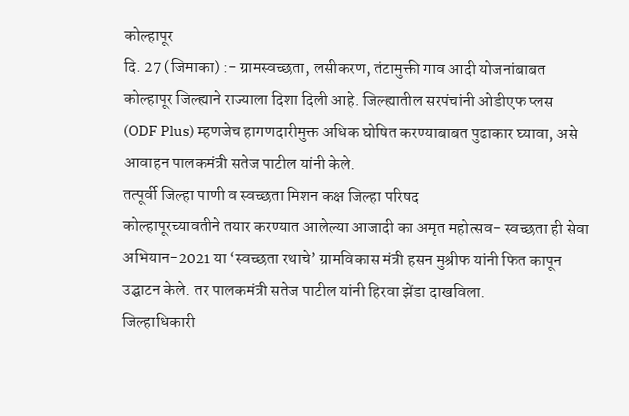कोल्हापूर
दि. 27 (जिमाका) :- ग्रामस्वच्छता, लसीकरण, तंटामुक्ती गाव आदी योजनांबाबत
कोल्हापूर जिल्ह्याने राज्याला दिशा दिली आहे. जिल्ह्यातील सरपंचांनी ओडीएफ प्लस
(ODF Plus) म्हणजेच हागणदारीमुक्त अधिक घोषित करण्याबाबत पुढाकार घ्यावा, असे
आवाहन पालकमंत्री सतेज पाटील यांनी केले.
तत्पूर्वी जिल्हा पाणी व स्वच्छता मिशन कक्ष जिल्हा परिषद
कोल्हापूरच्यावतीने तयार करण्यात आलेल्या आजादी का अमृत महोत्सव- स्वच्छता ही सेवा
अभियान-2021 या ‘स्वच्छता रथाचे’ ग्रामविकास मंत्री हसन मुश्रीफ यांनी फित कापून
उद्घाटन केले. तर पालकमंत्री सतेज पाटील यांनी हिरवा झेंडा दाखविला.
जिल्हाधिकारी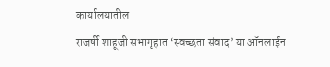कार्यालयातील
राजर्षी शाहूजी सभागृहात ‘स्वच्छता संवाद’ या ऑनलाईन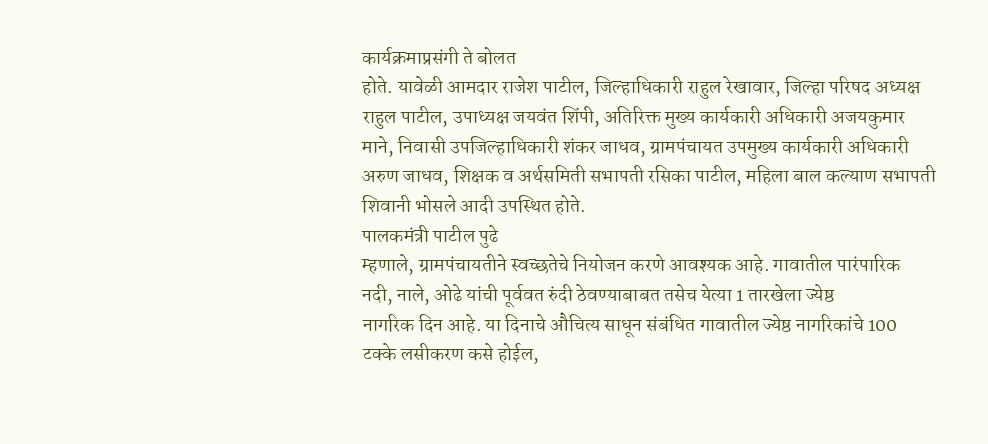कार्यक्रमाप्रसंगी ते बोलत
होते. यावेळी आमदार राजेश पाटील, जिल्हाधिकारी राहुल रेखावार, जिल्हा परिषद अध्यक्ष
राहुल पाटील, उपाध्यक्ष जयवंत शिंपी, अतिरिक्त मुख्य कार्यकारी अधिकारी अजयकुमार
माने, निवासी उपजिल्हाधिकारी शंकर जाधव, ग्रामपंचायत उपमुख्य कार्यकारी अधिकारी
अरुण जाधव, शिक्षक व अर्थसमिती सभापती रसिका पाटील, महिला बाल कल्याण सभापती
शिवानी भोसले आदी उपस्थित होते.
पालकमंत्री पाटील पुढे
म्हणाले, ग्रामपंचायतीने स्वच्छतेचे नियोजन करणे आवश्यक आहे. गावातील पारंपारिक
नदी, नाले, ओढे यांची पूर्ववत रुंदी ठेवण्याबाबत तसेच येत्या 1 तारखेला ज्येष्ठ
नागरिक दिन आहे. या दिनाचे औचित्य साधून संबंधित गावातील ज्येष्ठ नागरिकांचे 100
टक्के लसीकरण कसे होईल,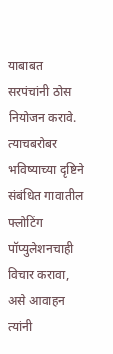याबाबत सरपंचांनी ठोस
नियोजन करावे. त्याचबरोबर भविष्याच्या दृष्टिने संबंधित गावातील फ्लोटिंग
पॉप्युलेशनचाही विचार करावा, असे आवाहन त्यांनी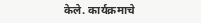केले. कार्यक्रमाचे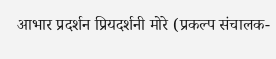आभार प्रदर्शन प्रियदर्शनी मोरे (प्रकल्प संचालक-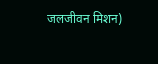जलजीवन मिशन)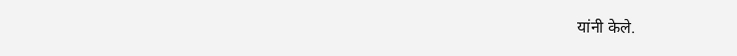यांनी केले.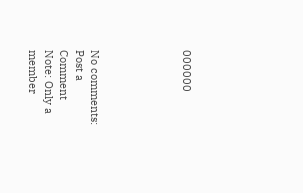000000





No comments:
Post a Comment
Note: Only a member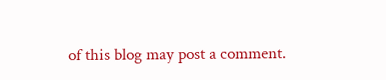of this blog may post a comment.